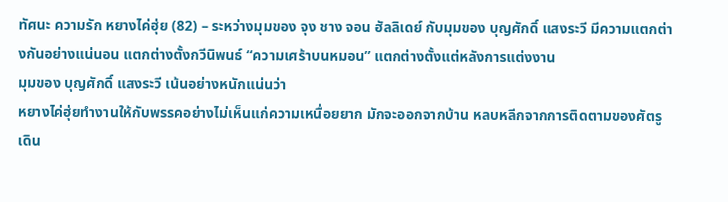ทัศนะ ความรัก หยางไค่ฮุ่ย (82) – ระหว่างมุมของ จุง ชาง จอน ฮัลลิเดย์ กับมุมของ บุญศักดิ์ แสงระวี มีความแตกต่างกันอย่างแน่นอน แตกต่างตั้งกวีนิพนธ์ “ความเศร้าบนหมอน” แตกต่างตั้งแต่หลังการแต่งงาน
มุมของ บุญศักดิ์ แสงระวี เน้นอย่างหนักแน่นว่า
หยางไค่ฮุ่ยทำงานให้กับพรรคอย่างไม่เห็นแก่ความเหนื่อยยาก มักจะออกจากบ้าน หลบหลีกจากการติดตามของศัตรู เดิน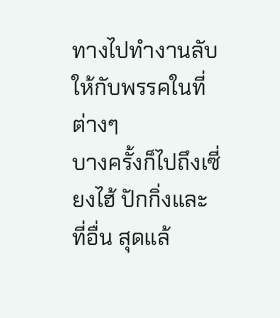ทางไปทำงานลับให้กับพรรคในที่ต่างๆ
บางครั้งก็ไปถึงเซี่ยงไฮ้ ปักกิ่งและที่อื่น สุดแล้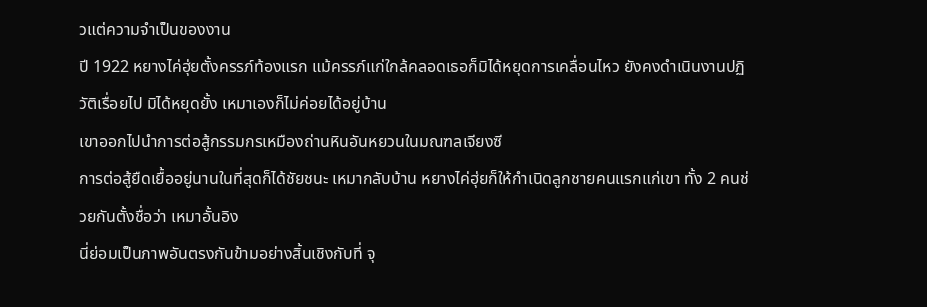วแต่ความจำเป็นของงาน
ปี 1922 หยางไค่ฮุ่ยตั้งครรภ์ท้องแรก แม้ครรภ์แก่ใกล้คลอดเธอก็มิได้หยุดการเคลื่อนไหว ยังคงดำเนินงานปฏิวัติเรื่อยไป มิได้หยุดยั้ง เหมาเองก็ไม่ค่อยได้อยู่บ้าน
เขาออกไปนำการต่อสู้กรรมกรเหมืองถ่านหินอันหยวนในมณฑลเจียงซี
การต่อสู้ยืดเยื้ออยู่นานในที่สุดก็ได้ชัยชนะ เหมากลับบ้าน หยางไค่ฮุ่ยก็ให้กำเนิดลูกชายคนแรกแก่เขา ทั้ง 2 คนช่วยกันตั้งชื่อว่า เหมาอั้นอิง
นี่ย่อมเป็นภาพอันตรงกันข้ามอย่างสิ้นเชิงกับที่ จุ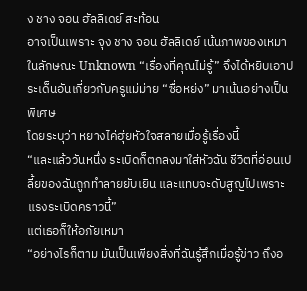ง ชาง จอน ฮัลลิเดย์ สะท้อน
อาจเป็นเพราะ จุง ชาง จอน ฮัลลิเดย์ เน้นภาพของเหมาในลักษณะ Unknown “เรื่องที่คุณไม่รู้” จึงได้หยิบเอาประเด็นอันเกี่ยวกับครูแม่ม่าย “ซื่อหย่ง” มาเน้นอย่างเป็นพิเศษ
โดยระบุว่า หยางไค่ฮุ่ยหัวใจสลายเมื่อรู้เรื่องนี้
“และแล้ววันหนึ่ง ระเบิดก็ตกลงมาใส่หัวฉัน ชีวิตที่อ่อนเปลี้ยของฉันถูกทำลายยับเยิน และแทบจะดับสูญไปเพราะแรงระเบิดคราวนี้”
แต่เธอก็ให้อภัยเหมา
“อย่างไรก็ตาม มันเป็นเพียงสิ่งที่ฉันรู้สึกเมื่อรู้ข่าว ถึงอ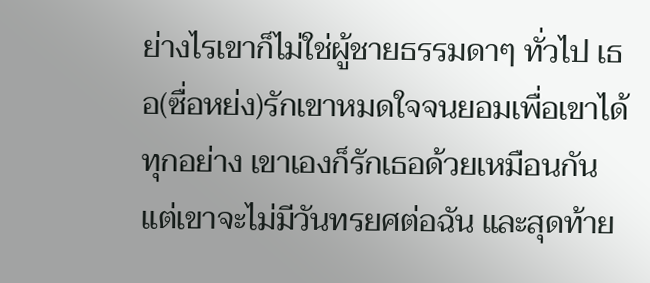ย่างไรเขาก็ไม่ใช่ผู้ชายธรรมดาๆ ทั่วไป เธอ(ซื่อหย่ง)รักเขาหมดใจจนยอมเพื่อเขาได้ทุกอย่าง เขาเองก็รักเธอด้วยเหมือนกัน
แต่เขาจะไม่มีวันทรยศต่อฉัน และสุดท้าย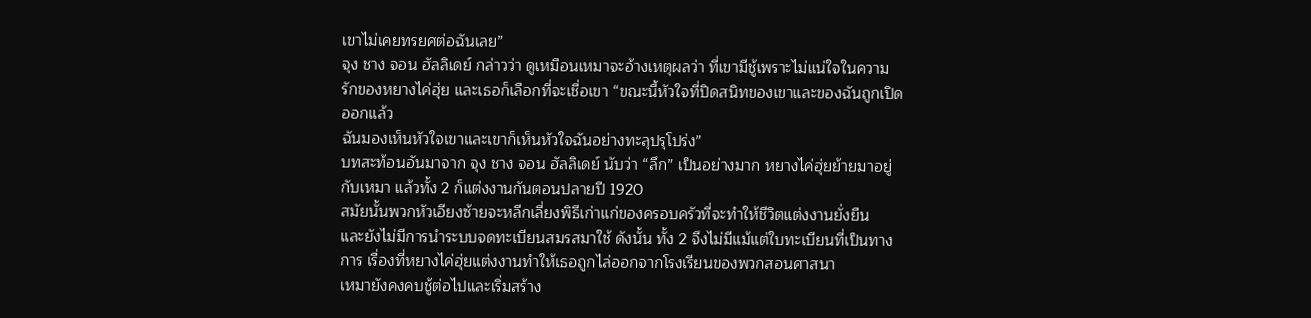เขาไม่เคยทรยศต่อฉันเลย”
จุง ชาง จอน ฮัลลิเดย์ กล่าวว่า ดูเหมือนเหมาจะอ้างเหตุผลว่า ที่เขามีชู้เพราะไม่แน่ใจในความรักของหยางไค่ฮุ่ย และเธอก็เลือกที่จะเชื่อเขา “ขณะนี้หัวใจที่ปิดสนิทของเขาและของฉันถูกเปิดออกแล้ว
ฉันมองเห็นหัวใจเขาและเขาก็เห็นหัวใจฉันอย่างทะลุปรุโปร่ง”
บทสะท้อนอันมาจาก จุง ชาง จอน ฮัลลิเดย์ นับว่า “ลึก” เป็นอย่างมาก หยางไค่ฮุ่ยย้ายมาอยู่กับเหมา แล้วทั้ง 2 ก็แต่งงานกันตอนปลายปี 1920
สมัยนั้นพวกหัวเอียงซ้ายจะหลีกเลี่ยงพิธีเก่าแก่ของครอบครัวที่จะทำให้ชีวิตแต่งงานยั่งยืน
และยังไม่มีการนำระบบจดทะเบียนสมรสมาใช้ ดังนั้น ทั้ง 2 จึงไม่มีแม้แต่ใบทะเบียนที่เป็นทางการ เรื่องที่หยางไค่ฮุ่ยแต่งงานทำให้เธอถูกไล่ออกจากโรงเรียนของพวกสอนศาสนา
เหมายังคงคบชู้ต่อไปและเริ่มสร้าง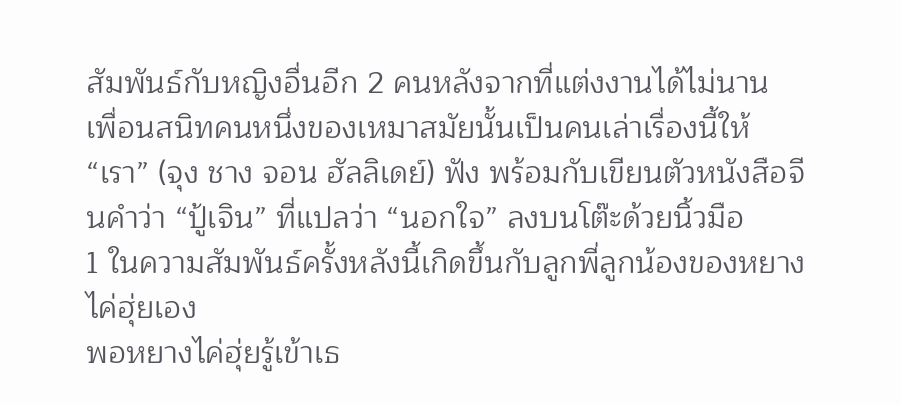สัมพันธ์กับหญิงอื่นอีก 2 คนหลังจากที่แต่งงานได้ไม่นาน
เพื่อนสนิทคนหนึ่งของเหมาสมัยนั้นเป็นคนเล่าเรื่องนี้ให้ “เรา” (จุง ชาง จอน ฮัลลิเดย์) ฟัง พร้อมกับเขียนตัวหนังสือจีนคำว่า “ปู้เจิน” ที่แปลว่า “นอกใจ” ลงบนโต๊ะด้วยนิ้วมือ
1 ในความสัมพันธ์ครั้งหลังนี้เกิดขึ้นกับลูกพี่ลูกน้องของหยางไค่ฮุ่ยเอง
พอหยางไค่ฮุ่ยรู้เข้าเธ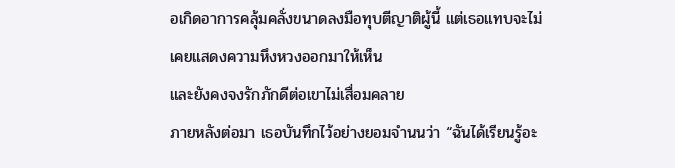อเกิดอาการคลุ้มคลั่งขนาดลงมือทุบตีญาติผู้นี้ แต่เธอแทบจะไม่เคยแสดงความหึงหวงออกมาให้เห็น
และยังคงจงรักภักดีต่อเขาไม่เสื่อมคลาย
ภายหลังต่อมา เธอบันทึกไว้อย่างยอมจำนนว่า “ฉันได้เรียนรู้อะ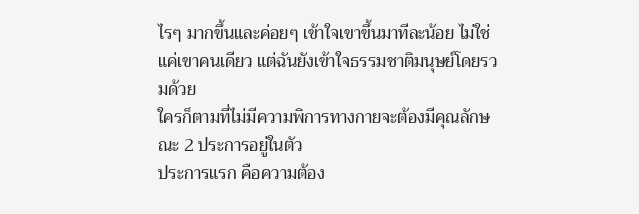ไรๆ มากขึ้นและค่อยๆ เข้าใจเขาขึ้นมาทีละน้อย ไม่ใช่แค่เขาคนเดียว แต่ฉันยังเข้าใจธรรมชาติมนุษย์โดยรวมด้วย
ใครก็ตามที่ไม่มีความพิการทางกายจะต้องมีคุณลักษณะ 2 ประการอยู่ในตัว
ประการแรก คือความต้อง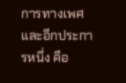การทางเพศ และอีกประการหนึ่ง คือ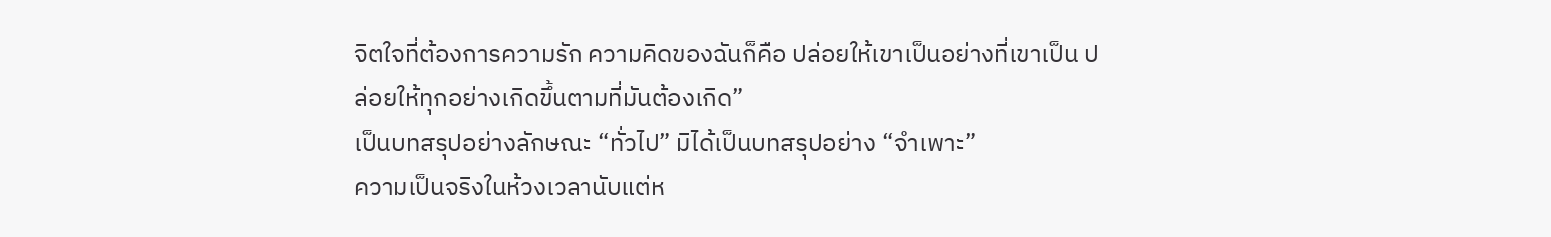จิตใจที่ต้องการความรัก ความคิดของฉันก็คือ ปล่อยให้เขาเป็นอย่างที่เขาเป็น ปล่อยให้ทุกอย่างเกิดขึ้นตามที่มันต้องเกิด”
เป็นบทสรุปอย่างลักษณะ “ทั่วไป” มิได้เป็นบทสรุปอย่าง “จำเพาะ”
ความเป็นจริงในห้วงเวลานับแต่ห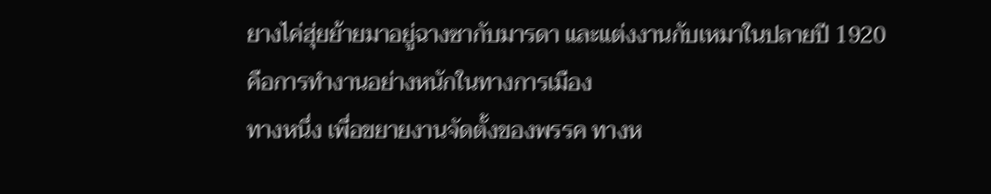ยางไค่ฮุ่ยย้ายมาอยู่ฉางซากับมารดา และแต่งงานกับเหมาในปลายปี 1920 คือการทำงานอย่างหนักในทางการเมือง
ทางหนึ่ง เพื่อขยายงานจัดตั้งของพรรค ทางห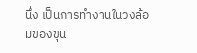นึ่ง เป็นการทำงานในวงล้อมของขุน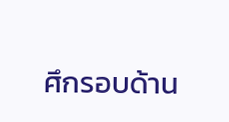ศึกรอบด้าน